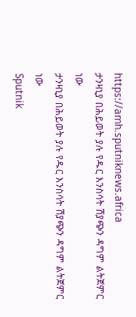https://amh.sputniknews.africa
ታንዛኒያ በሕይወት ያሉ የዱር እንስሳት ሽያጭን ዳግም ልትጀምር ነው
ታንዛኒያ በሕይወት ያሉ የዱር እንስሳት ሽያጭን ዳግም ልትጀምር ነው
Sputnik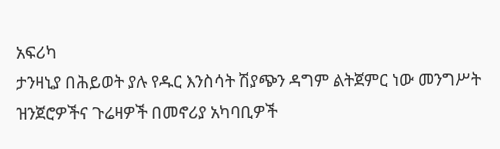አፍሪካ
ታንዛኒያ በሕይወት ያሉ የዱር እንስሳት ሽያጭን ዳግም ልትጀምር ነው መንግሥት ዝንጀሮዎችና ጉሬዛዎች በመኖሪያ አካባቢዎች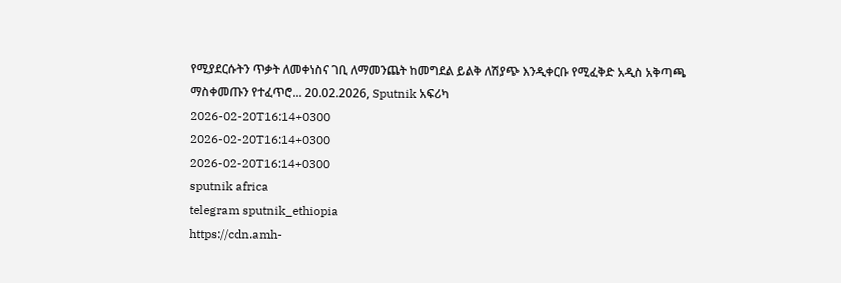የሚያደርሱትን ጥቃት ለመቀነስና ገቢ ለማመንጨት ከመግደል ይልቅ ለሽያጭ እንዲቀርቡ የሚፈቅድ አዲስ አቅጣጫ ማስቀመጡን የተፈጥሮ... 20.02.2026, Sputnik አፍሪካ
2026-02-20T16:14+0300
2026-02-20T16:14+0300
2026-02-20T16:14+0300
sputnik africa
telegram sputnik_ethiopia
https://cdn.amh-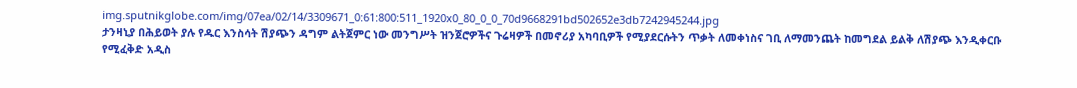img.sputnikglobe.com/img/07ea/02/14/3309671_0:61:800:511_1920x0_80_0_0_70d9668291bd502652e3db7242945244.jpg
ታንዛኒያ በሕይወት ያሉ የዱር እንስሳት ሽያጭን ዳግም ልትጀምር ነው መንግሥት ዝንጀሮዎችና ጉሬዛዎች በመኖሪያ አካባቢዎች የሚያደርሱትን ጥቃት ለመቀነስና ገቢ ለማመንጨት ከመግደል ይልቅ ለሽያጭ እንዲቀርቡ የሚፈቅድ አዲስ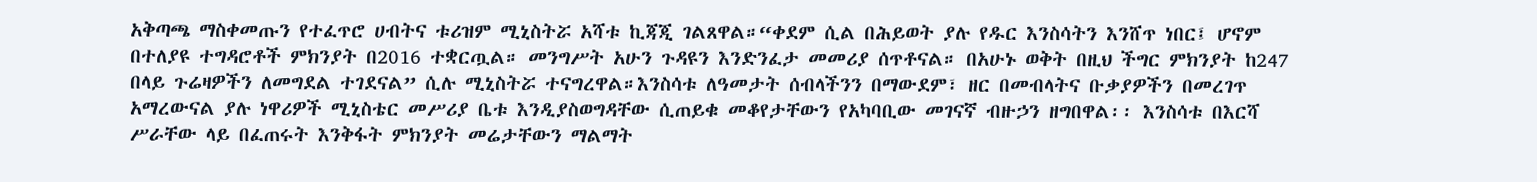አቅጣጫ ማስቀመጡን የተፈጥሮ ሀብትና ቱሪዝም ሚኒስትሯ አሻቱ ኪጃጂ ገልጸዋል።“ቀደም ሲል በሕይወት ያሉ የዱር እንስሳትን እንሸጥ ነበር፤ ሆኖም በተለያዩ ተግዳሮቶች ምክንያት በ2016 ተቋርጧል። መንግሥት አሁን ጉዳዩን እንድንፈታ መመሪያ ሰጥቶናል። በአሁኑ ወቅት በዚህ ችግር ምክንያት ከ247 በላይ ጉሬዛዎችን ለመግደል ተገደናል” ሲሉ ሚኒስትሯ ተናግረዋል።እንስሳቱ ለዓመታት ሰብላችንን በማውደም፣ ዘር በመብላትና ቡቃያዎችን በመረገጥ አማረውናል ያሉ ነዋሪዎች ሚኒስቴር መሥሪያ ቤቱ እንዲያስወግዳቸው ሲጠይቁ መቆየታቸውን የአካባቢው መገናኛ ብዙኃን ዘግበዋል፡፡ እንስሳቱ በእርሻ ሥራቸው ላይ በፈጠሩት እንቅፋት ምክንያት መሬታቸውን ማልማት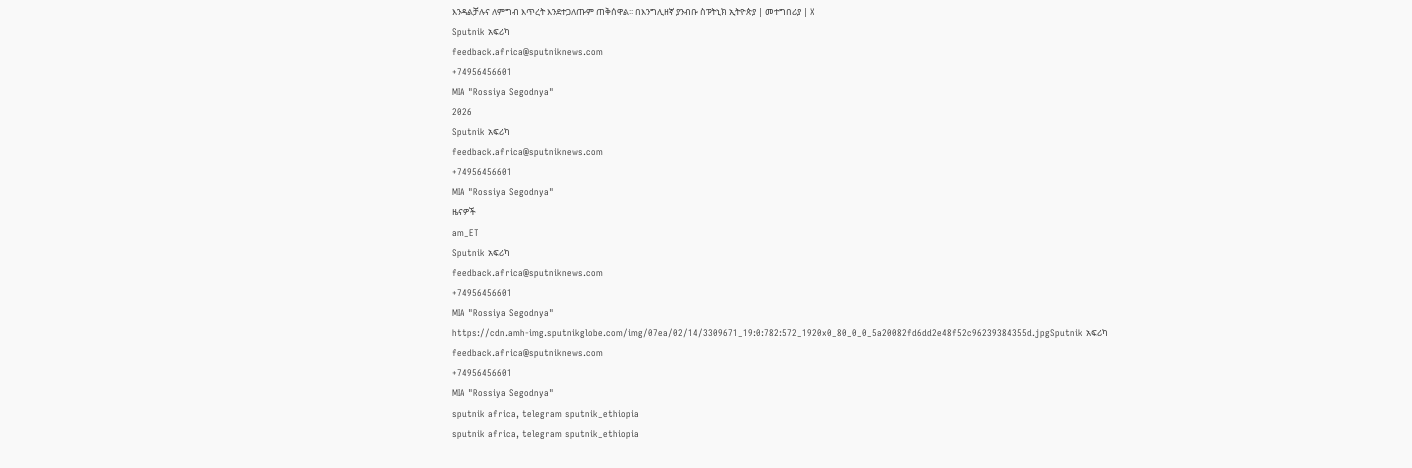እንዳልቻሉና ለምግብ እጥረት እንደተጋለጡም ጠቅሰዋል፡፡ በእንግሊዘኛ ያንብቡ ስፑትኒክ ኢትዮጵያ | መተግበሪያ | X
Sputnik አፍሪካ
feedback.africa@sputniknews.com
+74956456601
MIA "Rossiya Segodnya"
2026
Sputnik አፍሪካ
feedback.africa@sputniknews.com
+74956456601
MIA "Rossiya Segodnya"
ዜናዎች
am_ET
Sputnik አፍሪካ
feedback.africa@sputniknews.com
+74956456601
MIA "Rossiya Segodnya"
https://cdn.amh-img.sputnikglobe.com/img/07ea/02/14/3309671_19:0:782:572_1920x0_80_0_0_5a20082fd6dd2e48f52c96239384355d.jpgSputnik አፍሪካ
feedback.africa@sputniknews.com
+74956456601
MIA "Rossiya Segodnya"
sputnik africa, telegram sputnik_ethiopia
sputnik africa, telegram sputnik_ethiopia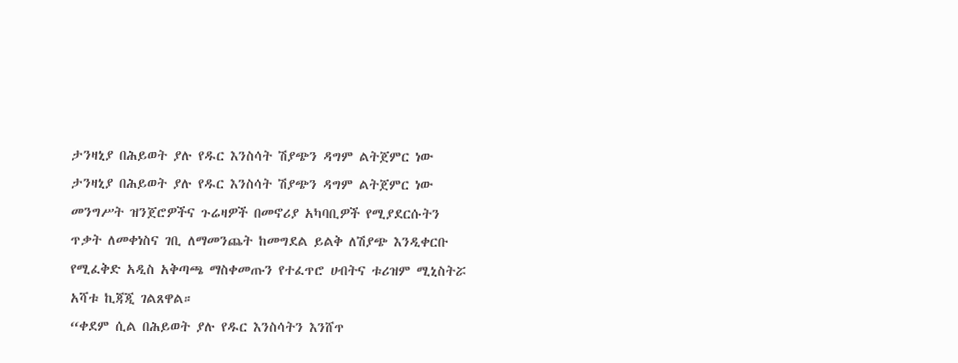ታንዛኒያ በሕይወት ያሉ የዱር እንስሳት ሽያጭን ዳግም ልትጀምር ነው
ታንዛኒያ በሕይወት ያሉ የዱር እንስሳት ሽያጭን ዳግም ልትጀምር ነው
መንግሥት ዝንጀሮዎችና ጉሬዛዎች በመኖሪያ አካባቢዎች የሚያደርሱትን ጥቃት ለመቀነስና ገቢ ለማመንጨት ከመግደል ይልቅ ለሽያጭ እንዲቀርቡ የሚፈቅድ አዲስ አቅጣጫ ማስቀመጡን የተፈጥሮ ሀብትና ቱሪዝም ሚኒስትሯ አሻቱ ኪጃጂ ገልጸዋል።
“ቀደም ሲል በሕይወት ያሉ የዱር እንስሳትን እንሸጥ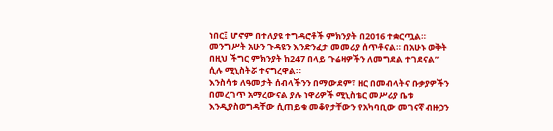ነበር፤ ሆኖም በተለያዩ ተግዳሮቶች ምክንያት በ2016 ተቋርጧል። መንግሥት አሁን ጉዳዩን እንድንፈታ መመሪያ ሰጥቶናል። በአሁኑ ወቅት በዚህ ችግር ምክንያት ከ247 በላይ ጉሬዛዎችን ለመግደል ተገደናል” ሲሉ ሚኒስትሯ ተናግረዋል።
እንስሳቱ ለዓመታት ሰብላችንን በማውደም፣ ዘር በመብላትና ቡቃያዎችን በመረገጥ አማረውናል ያሉ ነዋሪዎች ሚኒስቴር መሥሪያ ቤቱ እንዲያስወግዳቸው ሲጠይቁ መቆየታቸውን የአካባቢው መገናኛ ብዙኃን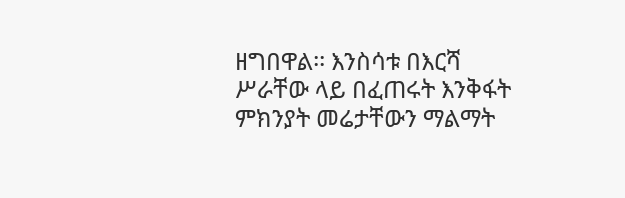ዘግበዋል፡፡ እንስሳቱ በእርሻ ሥራቸው ላይ በፈጠሩት እንቅፋት ምክንያት መሬታቸውን ማልማት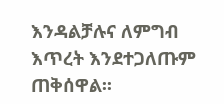እንዳልቻሉና ለምግብ እጥረት እንደተጋለጡም ጠቅሰዋል፡፡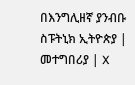በእንግሊዘኛ ያንብቡ
ስፑትኒክ ኢትዮጵያ | መተግበሪያ | X